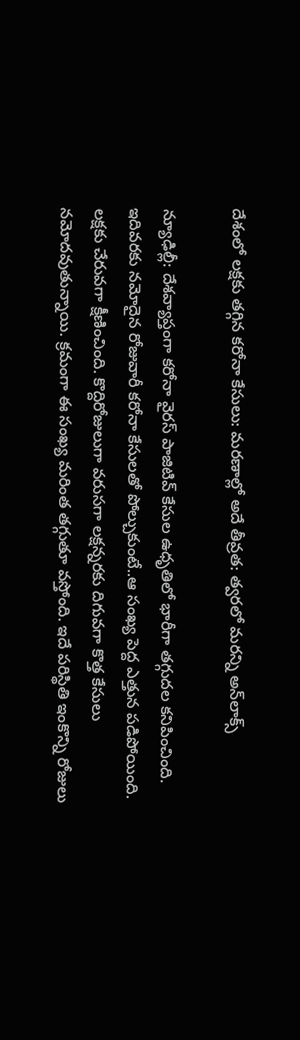దేశంలో లక్షకు తగ్గిన కరోనా కేసులు: మరణాల్లో అదే తీవ్రత: త్వరలో మరన్ని అన్‌లాక్స్

న్యూఢిల్లీ: దేశవ్యాప్తంగా కరోనా వైరస్ పాజిటివ్ కేసుల ఉధృతిలో భారీగా తగ్గుదల కనిపించింది. ఇదివరకు నమోదైన రోజువారీ కరోనా కేసులతో పోల్చుకుంటే..ఆ సంఖ్య పెద్ద ఎత్తున పడిపోయింది. లక్షకు చేరువగా క్షీణించింది. కొద్దిరోజులుగా వరుసగా లక్షన్నరకు దిగువగా కొత్త కేసులు నమోదవుతున్నాయి. క్రమంగా ఈ సంఖ్య మరింత తగ్గుతూ వస్తోంది. ఇదే పరిస్థితి ఇంకొన్ని రోజులు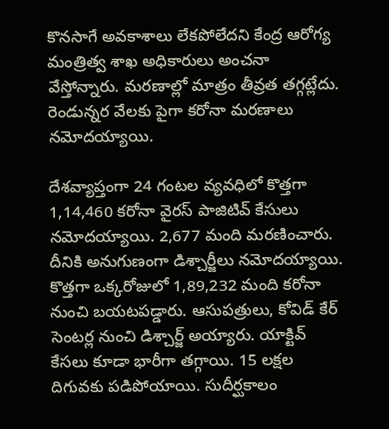కొనసాగే అవకాశాలు లేకపోలేదని కేంద్ర ఆరోగ్య మంత్రిత్వ శాఖ అధికారులు అంచనా వేస్తోన్నారు. మరణాల్లో మాత్రం తీవ్రత తగ్గట్లేదు. రెండున్నర వేలకు పైగా కరోనా మరణాలు నమోదయ్యాయి.

దేశవ్యాప్తంగా 24 గంటల వ్యవధిలో కొత్తగా 1,14,460 కరోనా వైరస్ పాజిటివ్ కేసులు నమోదయ్యాయి. 2,677 మంది మరణించారు. దీనికి అనుగుణంగా డిశ్చార్జీలు నమోదయ్యాయి. కొత్తగా ఒక్కరోజులో 1,89,232 మంది కరోనా నుంచి బయటపడ్డారు. ఆసుపత్రులు, కోవిడ్ కేర్ సెంటర్ల నుంచి డిశ్చార్జ్ అయ్యారు. యాక్టివ్ కేసలు కూడా భారీగా తగ్గాయి. 15 లక్షల దిగువకు పడిపోయాయి. సుదీర్ఘకాలం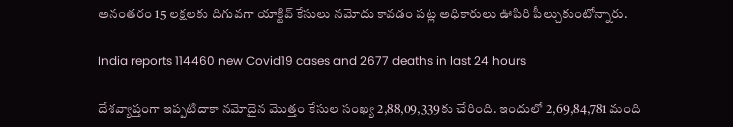అనంతరం 15 లక్షలకు దిగువగా యాక్టివ్ కేసులు నమోదు కావడం పట్ల అధికారులు ఊపిరి పీల్చుకుంటోన్నారు.

India reports 114460 new Covid19 cases and 2677 deaths in last 24 hours

దేశవ్యాప్తంగా ఇప్పటిదాకా నమోదైన మొత్తం కేసుల సంఖ్య 2,88,09,339కు చేరింది. ఇందులో 2,69,84,781 మంది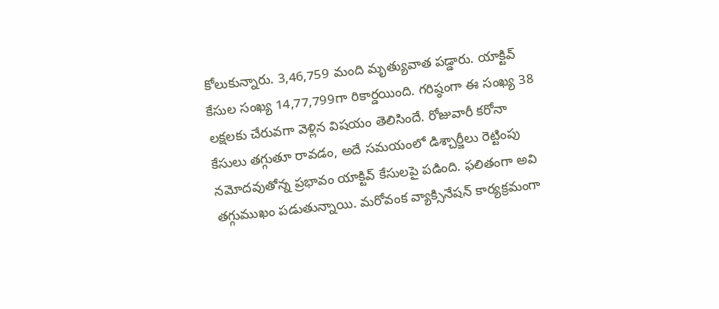కోలుకున్నారు. 3,46,759 మంది మృత్యువాత పడ్డారు. యాక్టివ్ కేసుల సంఖ్య 14,77,799గా రికార్డయింది. గరిష్ఠంగా ఈ సంఖ్య 38 లక్షలకు చేరువగా వెళ్లిన విషయం తెలిసిందే. రోజువారీ కరోనా కేసులు తగ్గుతూ రావడం, అదే సమయంలో డిశ్చార్జీలు రెట్టింపు నమోదవుతోన్న ప్రభావం యాక్టివ్ కేసులపై పడింది. ఫలితంగా అవి తగ్గుముఖం పడుతున్నాయి. మరోవంక వ్యాక్సినేషన్ కార్యక్రమంగా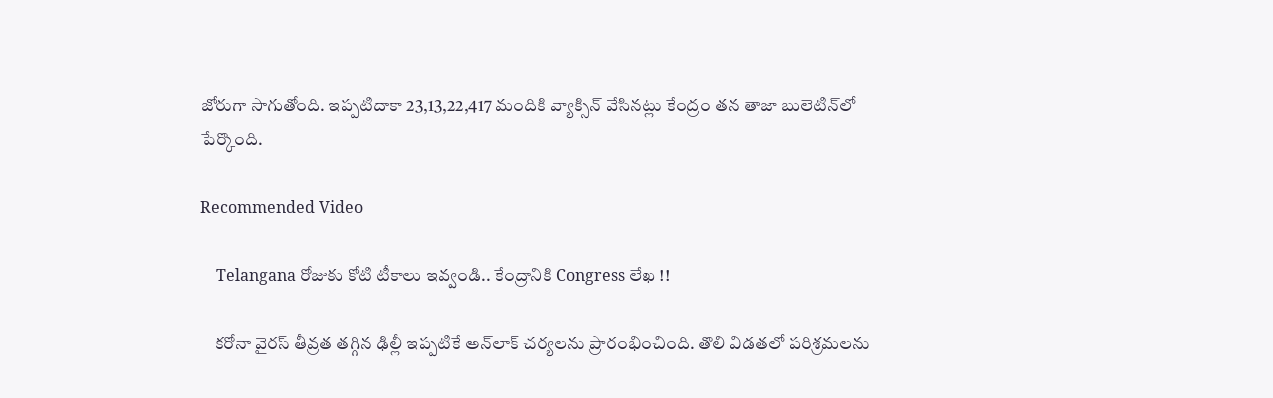జోరుగా సాగుతోంది. ఇప్పటిదాకా 23,13,22,417 మందికి వ్యాక్సిన్ వేసినట్లు కేంద్రం తన తాజా బులెటిన్‌లో పేర్కొంది.

Recommended Video

    Telangana రోజుకు కోటి టీకాలు ఇవ్వండి.. కేంద్రానికి Congress లేఖ !!

    కరోనా వైరస్ తీవ్రత తగ్గిన ఢిల్లీ ఇప్పటికే అన్‌లాక్ చర్యలను ప్రారంభించింది. తొలి విడతలో పరిశ్రమలను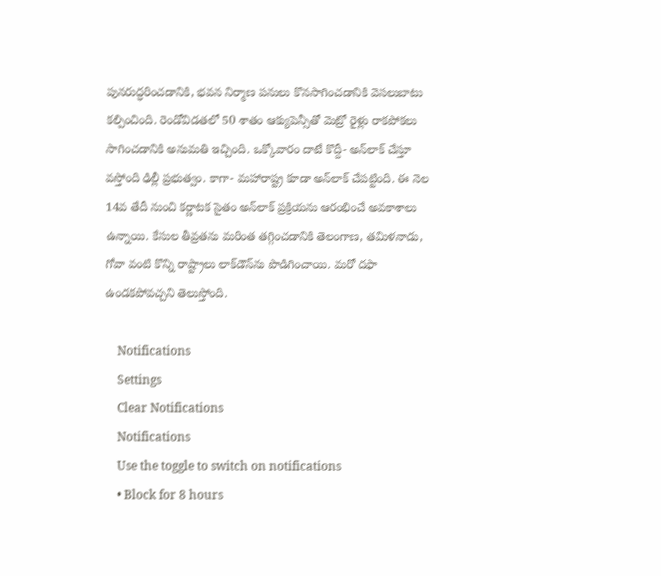పునరుద్ధరించడానికి, భవన నిర్మాణ పనులు కొనసాగించడానికి వెసలుబాటు కల్పించింది. రెండోవిడతలో 50 శాతం ఆక్యుపెన్సీతో మెట్రో రైళ్లు రాకపోకలు సాగించడానికి అనుమతి ఇచ్చింది. ఒక్కోవారం దాటే కొద్దీ- అన్‌లాక్ చేస్తూ వస్తోంది ఢిల్లీ ప్రభుత్వం. కాగా- మహారాష్ట్ర కూడా అన్‌లాక్ చేపట్టింది. ఈ నెల 14వ తేదీ నుంచి కర్ణాటక సైతం అన్‌‌లాక్ ప్రక్రియను ఆరంభించే అవకాశాలు ఉన్నాయి. కేసుల తీవ్రతను మరింత తగ్గించడానికి తెలంగాణ, తమిళనాడు, గోవా వంటి కొన్ని రాష్ట్రాలు లాక్‌డౌన్‌ను పొడిగించాయి. మరో దఫా ఉండకపోవచ్చని తెలుస్తోంది.

    Notifications
    Settings
    Clear Notifications
    Notifications
    Use the toggle to switch on notifications
    • Block for 8 hours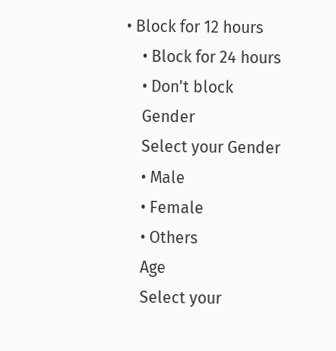• Block for 12 hours
    • Block for 24 hours
    • Don't block
    Gender
    Select your Gender
    • Male
    • Female
    • Others
    Age
    Select your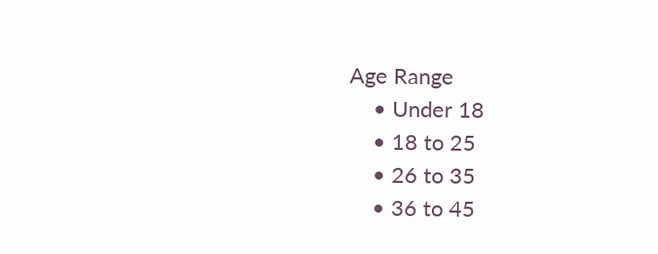Age Range
    • Under 18
    • 18 to 25
    • 26 to 35
    • 36 to 45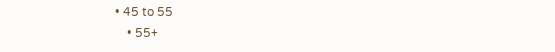• 45 to 55
    • 55+